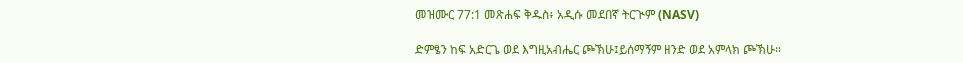መዝሙር 77:1 መጽሐፍ ቅዱስ፥ አዲሱ መደበኛ ትርጒም (NASV)

ድምፄን ከፍ አድርጌ ወደ እግዚአብሔር ጮኽሁ፤ይሰማኝም ዘንድ ወደ አምላክ ጮኽሁ።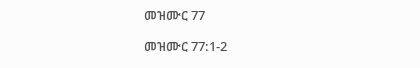መዝሙር 77

መዝሙር 77:1-2